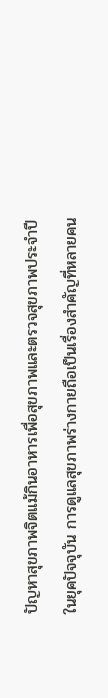ปัญหาสุขภาพจิตแม้กินอาหารเพื่อสุขภาพและตรวจสุขภาพประจำปี
ในยุคปัจจุบัน การดูแลสุขภาพร่างกายถือเป็นเรื่องสำคัญที่หลายคน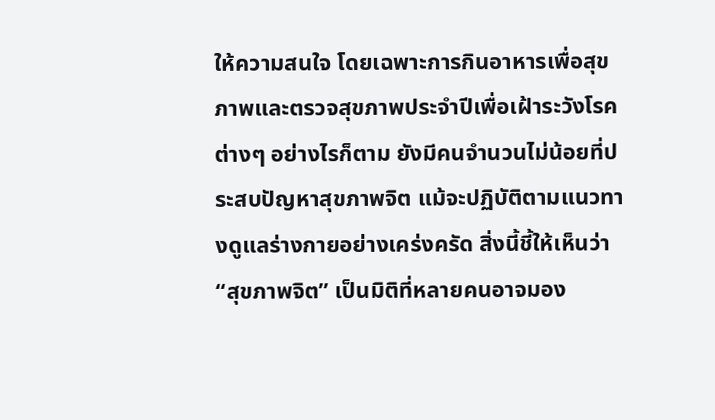ให้ความสนใจ โดยเฉพาะการกินอาหารเพื่อสุขภาพและตรวจสุขภาพประจำปีเพื่อเฝ้าระวังโรคต่างๆ อย่างไรก็ตาม ยังมีคนจำนวนไม่น้อยที่ประสบปัญหาสุขภาพจิต แม้จะปฏิบัติตามแนวทางดูแลร่างกายอย่างเคร่งครัด สิ่งนี้ชี้ให้เห็นว่า “สุขภาพจิต” เป็นมิติที่หลายคนอาจมอง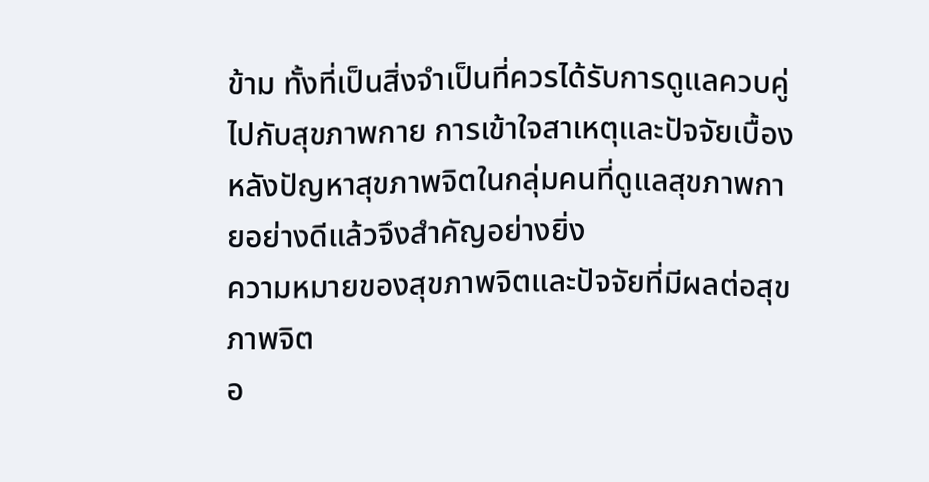ข้าม ทั้งที่เป็นสิ่งจำเป็นที่ควรได้รับการดูแลควบคู่ไปกับสุขภาพกาย การเข้าใจสาเหตุและปัจจัยเบื้องหลังปัญหาสุขภาพจิตในกลุ่มคนที่ดูแลสุขภาพกายอย่างดีแล้วจึงสำคัญอย่างยิ่ง
ความหมายของสุขภาพจิตและปัจจัยที่มีผลต่อสุขภาพจิต
อ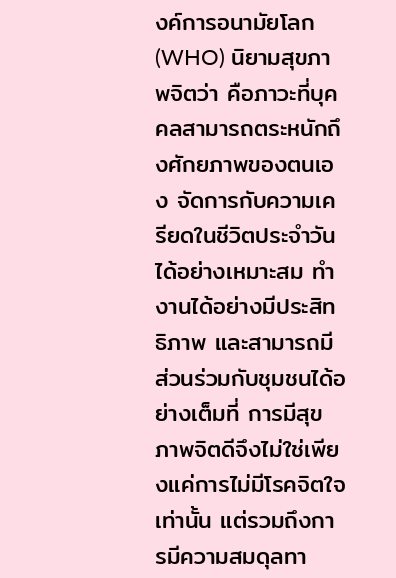งค์การอนามัยโลก (WHO) นิยามสุขภาพจิตว่า คือภาวะที่บุคคลสามารถตระหนักถึงศักยภาพของตนเอง จัดการกับความเครียดในชีวิตประจำวันได้อย่างเหมาะสม ทำงานได้อย่างมีประสิทธิภาพ และสามารถมีส่วนร่วมกับชุมชนได้อย่างเต็มที่ การมีสุขภาพจิตดีจึงไม่ใช่เพียงแค่การไม่มีโรคจิตใจเท่านั้น แต่รวมถึงการมีความสมดุลทา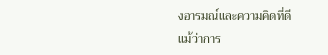งอารมณ์และความคิดที่ดี
แม้ว่าการ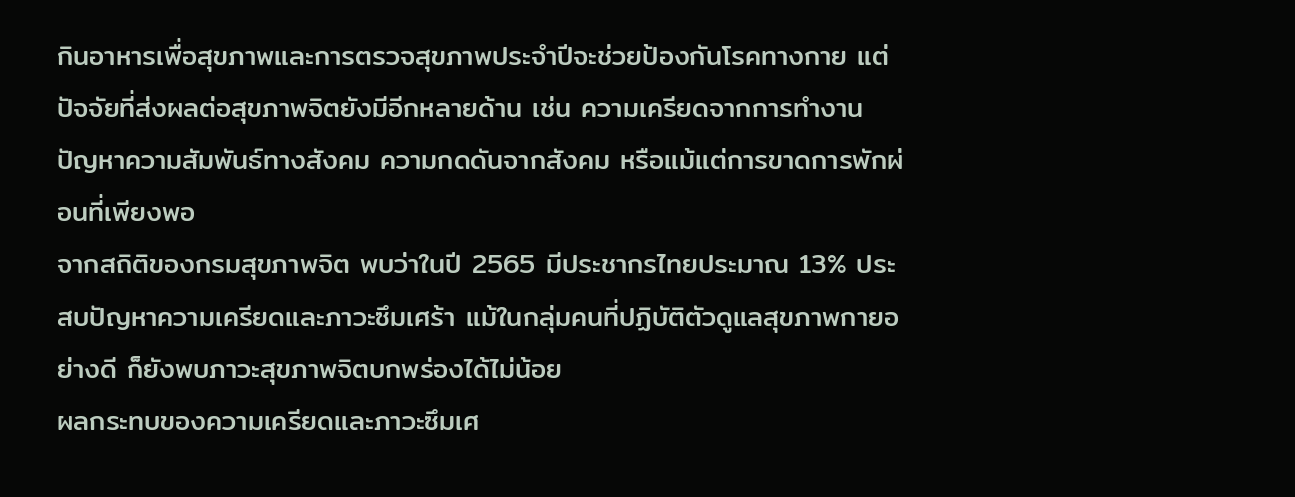กินอาหารเพื่อสุขภาพและการตรวจสุขภาพประจำปีจะช่วยป้องกันโรคทางกาย แต่ปัจจัยที่ส่งผลต่อสุขภาพจิตยังมีอีกหลายด้าน เช่น ความเครียดจากการทำงาน ปัญหาความสัมพันธ์ทางสังคม ความกดดันจากสังคม หรือแม้แต่การขาดการพักผ่อนที่เพียงพอ
จากสถิติของกรมสุขภาพจิต พบว่าในปี 2565 มีประชากรไทยประมาณ 13% ประสบปัญหาความเครียดและภาวะซึมเศร้า แม้ในกลุ่มคนที่ปฏิบัติตัวดูแลสุขภาพกายอย่างดี ก็ยังพบภาวะสุขภาพจิตบกพร่องได้ไม่น้อย
ผลกระทบของความเครียดและภาวะซึมเศ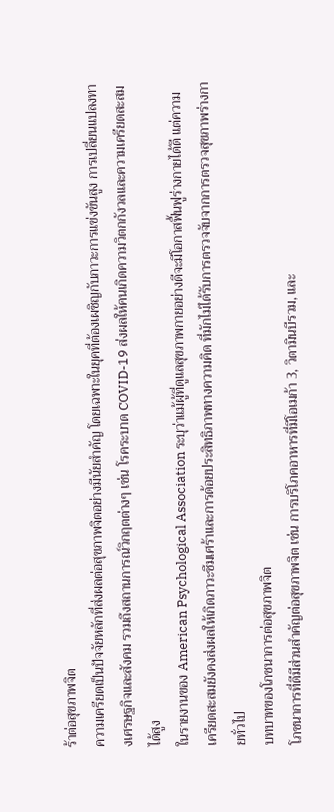ร้าต่อสุขภาพจิต
ความเครียดเป็นปัจจัยหลักที่ส่งผลต่อสุขภาพจิตอย่างมีนัยสำคัญ โดยเฉพาะในยุคที่ต้องเผชิญกับภาวะการแข่งขันสูง การเปลี่ยนแปลงทางเศรษฐกิจและสังคม รวมถึงสถานการณ์วิกฤตต่างๆ เช่น โรคระบาด COVID-19 ส่งผลให้คนเกิดความวิตกกังวลและความเครียดสะสมได้สูง
ในรายงานของ American Psychological Association ระบุว่าแม้ผู้ที่ดูแลสุขภาพกายอย่างดีจะมีโอกาสฟื้นฟูร่างกายได้ดี แต่ความเครียดสะสมยังคงส่งผลให้เกิดภาวะซึมเศร้าและการด้อยประสิทธิภาพทางความคิด ที่มักไม่ได้รับการตรวจจับจากการตรวจสุขภาพร่างกายทั่วไป
บทบาทของโภชนาการต่อสุขภาพจิต
โภชนาการที่ดีมีส่วนสำคัญต่อสุขภาพจิต เช่น การบริโภคอาหารที่มีโอเมก้า 3, วิตามินบีรวม, และ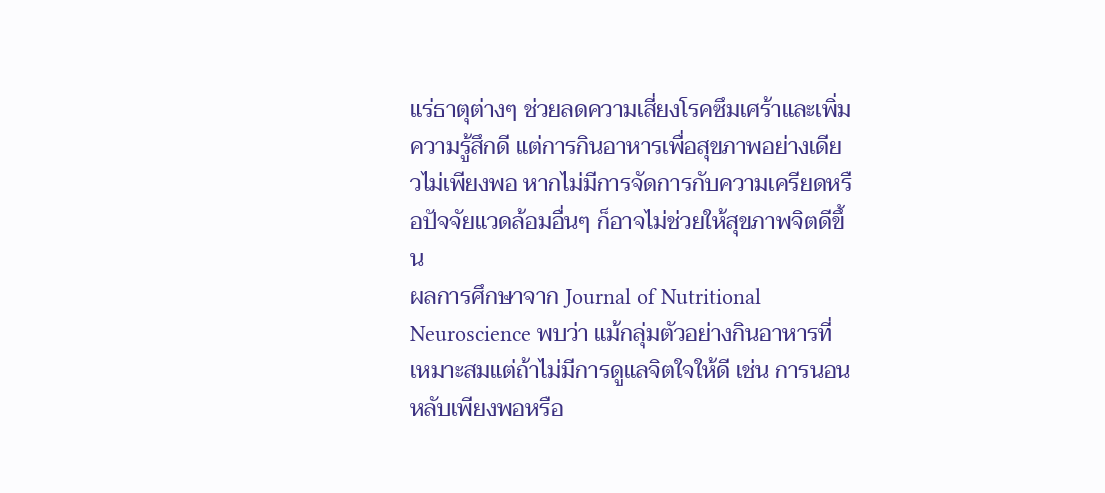แร่ธาตุต่างๆ ช่วยลดความเสี่ยงโรคซึมเศร้าและเพิ่มความรู้สึกดี แต่การกินอาหารเพื่อสุขภาพอย่างเดียวไม่เพียงพอ หากไม่มีการจัดการกับความเครียดหรือปัจจัยแวดล้อมอื่นๆ ก็อาจไม่ช่วยให้สุขภาพจิตดีขึ้น
ผลการศึกษาจาก Journal of Nutritional Neuroscience พบว่า แม้กลุ่มตัวอย่างกินอาหารที่เหมาะสมแต่ถ้าไม่มีการดูแลจิตใจให้ดี เช่น การนอนหลับเพียงพอหรือ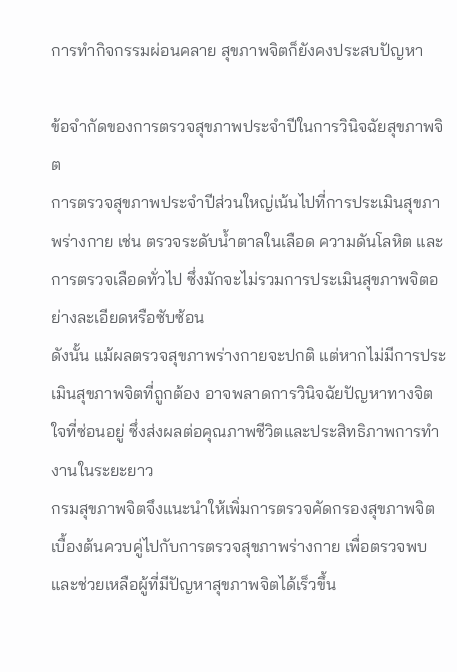การทำกิจกรรมผ่อนคลาย สุขภาพจิตก็ยังคงประสบปัญหา

ข้อจำกัดของการตรวจสุขภาพประจำปีในการวินิจฉัยสุขภาพจิต
การตรวจสุขภาพประจำปีส่วนใหญ่เน้นไปที่การประเมินสุขภาพร่างกาย เช่น ตรวจระดับน้ำตาลในเลือด ความดันโลหิต และการตรวจเลือดทั่วไป ซึ่งมักจะไม่รวมการประเมินสุขภาพจิตอย่างละเอียดหรือซับซ้อน
ดังนั้น แม้ผลตรวจสุขภาพร่างกายจะปกติ แต่หากไม่มีการประเมินสุขภาพจิตที่ถูกต้อง อาจพลาดการวินิจฉัยปัญหาทางจิตใจที่ซ่อนอยู่ ซึ่งส่งผลต่อคุณภาพชีวิตและประสิทธิภาพการทำงานในระยะยาว
กรมสุขภาพจิตจึงแนะนำให้เพิ่มการตรวจคัดกรองสุขภาพจิตเบื้องต้นควบคู่ไปกับการตรวจสุขภาพร่างกาย เพื่อตรวจพบและช่วยเหลือผู้ที่มีปัญหาสุขภาพจิตได้เร็วขึ้น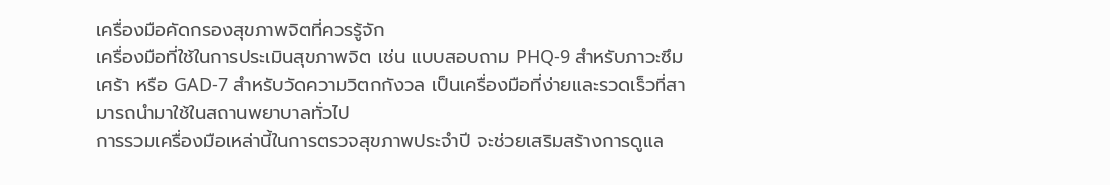เครื่องมือคัดกรองสุขภาพจิตที่ควรรู้จัก
เครื่องมือที่ใช้ในการประเมินสุขภาพจิต เช่น แบบสอบถาม PHQ-9 สำหรับภาวะซึมเศร้า หรือ GAD-7 สำหรับวัดความวิตกกังวล เป็นเครื่องมือที่ง่ายและรวดเร็วที่สามารถนำมาใช้ในสถานพยาบาลทั่วไป
การรวมเครื่องมือเหล่านี้ในการตรวจสุขภาพประจำปี จะช่วยเสริมสร้างการดูแล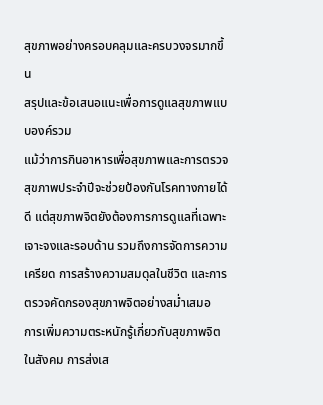สุขภาพอย่างครอบคลุมและครบวงจรมากขึ้น
สรุปและข้อเสนอแนะเพื่อการดูแลสุขภาพแบบองค์รวม
แม้ว่าการกินอาหารเพื่อสุขภาพและการตรวจสุขภาพประจำปีจะช่วยป้องกันโรคทางกายได้ดี แต่สุขภาพจิตยังต้องการการดูแลที่เฉพาะเจาะจงและรอบด้าน รวมถึงการจัดการความเครียด การสร้างความสมดุลในชีวิต และการตรวจคัดกรองสุขภาพจิตอย่างสม่ำเสมอ
การเพิ่มความตระหนักรู้เกี่ยวกับสุขภาพจิตในสังคม การส่งเส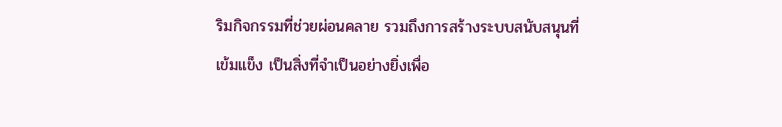ริมกิจกรรมที่ช่วยผ่อนคลาย รวมถึงการสร้างระบบสนับสนุนที่เข้มแข็ง เป็นสิ่งที่จำเป็นอย่างยิ่งเพื่อ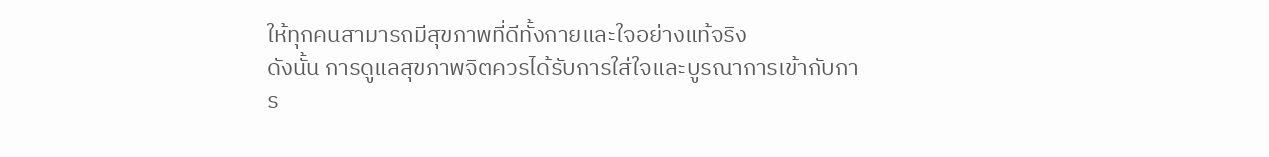ให้ทุกคนสามารถมีสุขภาพที่ดีทั้งกายและใจอย่างแท้จริง
ดังนั้น การดูแลสุขภาพจิตควรได้รับการใส่ใจและบูรณาการเข้ากับการ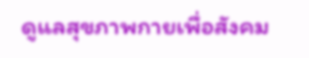ดูแลสุขภาพกายเพื่อสังคม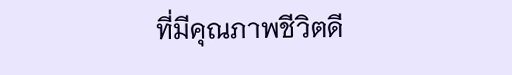ที่มีคุณภาพชีวิตดี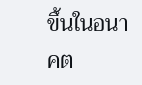ขึ้นในอนาคต